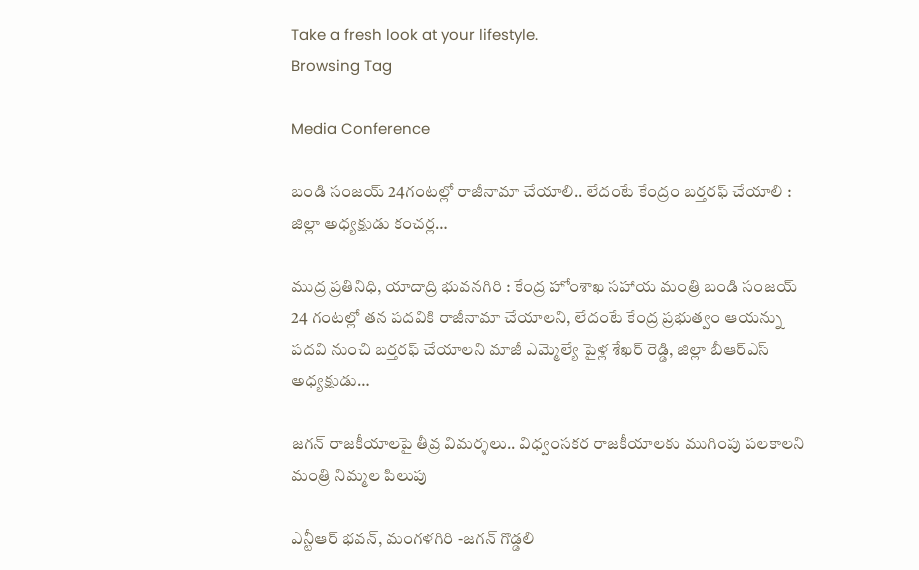Take a fresh look at your lifestyle.
Browsing Tag

Media Conference

బండి సంజయ్ 24గంటల్లో రాజీనామా చేయాలి.. లేదంటే కేంద్రం బర్తరఫ్ చేయాలి : జిల్లా అధ్యక్షుడు కంచర్ల…

ముద్ర ప్రతినిధి, యాదాద్రి భువనగిరి : కేంద్ర హోంశాఖ సహాయ మంత్రి బండి సంజయ్ 24 గంటల్లో తన పదవికి రాజీనామా చేయాలని, లేదంటే కేంద్ర ప్రభుత్వం ఆయన్ను పదవి నుంచి బర్తరఫ్ చేయాలని మాజీ ఎమ్మెల్యే పైళ్ల శేఖర్ రెడ్డి, జిల్లా బీఆర్ఎస్ అధ్యక్షుడు…

జగన్ రాజకీయాలపై తీవ్ర విమర్శలు.. విధ్వంసకర రాజకీయాలకు ముగింపు పలకాలని మంత్రి నిమ్మల పిలుపు

ఎన్టీఆర్ భవన్, మంగళగిరి -జగన్ గొడ్డలి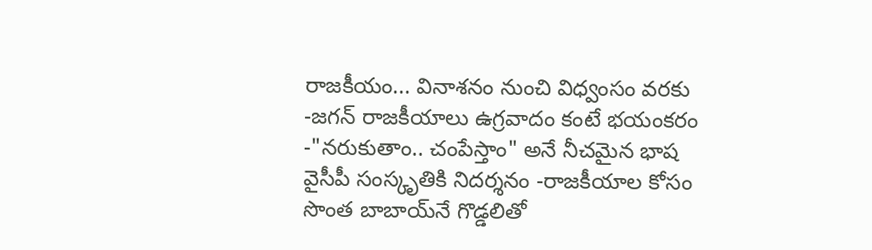రాజకీయం... వినాశనం నుంచి విధ్వంసం వరకు  -జగన్ రాజకీయాలు ఉగ్రవాదం కంటే భయంకరం -"నరుకుతాం.. చంపేస్తాం" అనే నీచమైన భాష వైసీపీ సంస్కృతికి నిదర్శనం -రాజకీయాల కోసం సొంత బాబాయ్‌నే గొడ్డలితో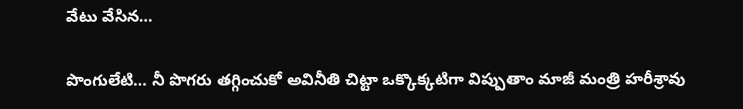వేటు వేసిన…

పొంగులేటి… నీ పొగరు తగ్గించుకో అవినీతి చిట్టా ఒక్కొక్కటిగా విప్పుతాం మాజీ మంత్రి హరీశ్రావు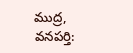ముద్ర, వనపర్తి: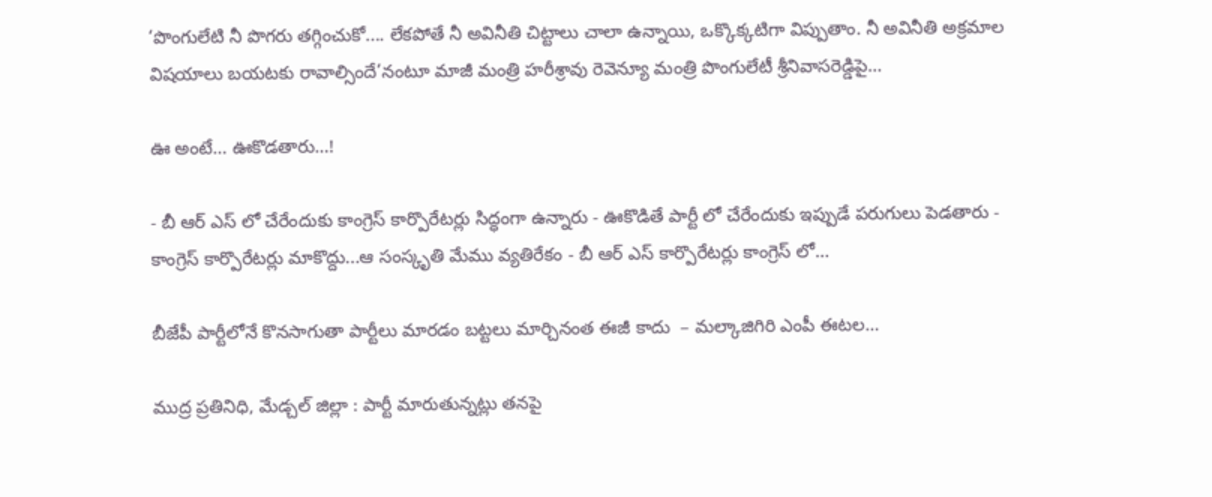‘పొంగులేటి నీ పొగరు తగ్గించుకో.... లేకపోతే నీ అవినీతి చిట్టాలు చాలా ఉన్నాయి, ఒక్కొక్కటిగా విప్పుతాం. నీ అవినీతి అక్రమాల విషయాలు బయటకు రావాల్సిందే’నంటూ మాజీ మంత్రి హరీశ్రావు రెవెన్యూ మంత్రి పొంగులేటీ శ్రీనివాసరెడ్డిపై…

ఊ అంటే… ఊకొడతారు…!

- బీ ఆర్ ఎస్ లో చేరేందుకు కాంగ్రెస్ కార్పొరేటర్లు సిద్ధంగా ఉన్నారు - ఊకొడితే పార్టీ లో చేరేందుకు ఇప్పుడే పరుగులు పెడతారు - కాంగ్రెస్ కార్పొరేటర్లు మాకొద్దు...ఆ సంస్కృతి మేము వ్యతిరేకం - బీ ఆర్ ఎస్ కార్పొరేటర్లు కాంగ్రెస్ లో…

బీజేపీ పార్టీలోనే కొనసాగుతా పార్టీలు మారడం బట్టలు మార్చినంత ఈజీ కాదు  – మల్కాజిగిరి ఎంపీ ఈటల…

ముద్ర ప్రతినిధి, మేడ్చల్ జిల్లా : పార్టీ మారుతున్నట్లు తనపై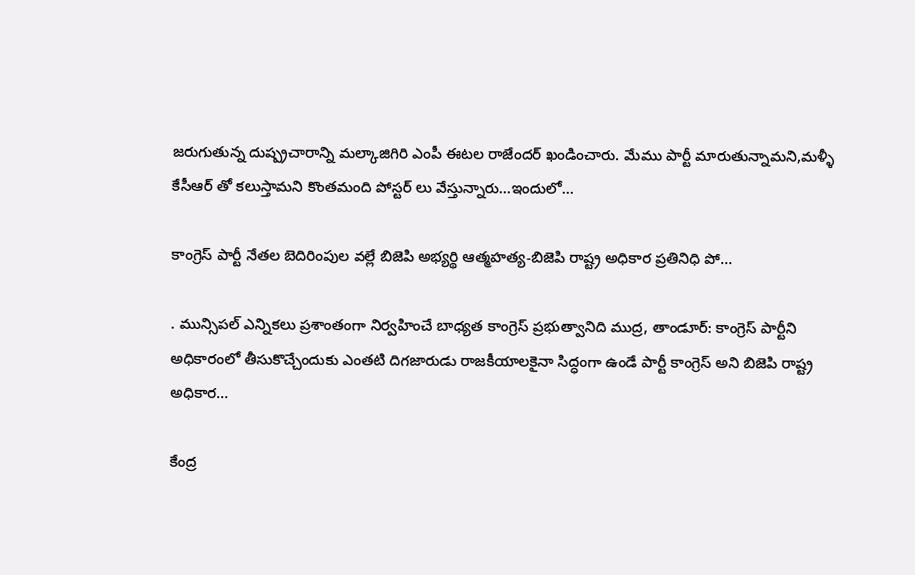జరుగుతున్న దుష్ప్రచారాన్ని మల్కాజిగిరి ఎంపీ ఈటల రాజేందర్ ఖండించారు. మేము పార్టీ మారుతున్నామని,మళ్ళీ కేసీఆర్ తో కలుస్తామని కొంతమంది పోస్టర్ లు వేస్తున్నారు...ఇందులో…

కాంగ్రెస్ పార్టీ నేతల బెదిరింపుల వల్లే బిజెపి అభ్యర్థి ఆత్మహత్య-బిజెపి రాష్ట్ర అధికార ప్రతినిధి పో…

. మున్సిపల్ ఎన్నికలు ప్రశాంతంగా నిర్వహించే బాధ్యత కాంగ్రెస్ ప్రభుత్వానిది ముద్ర, తాండూర్: కాంగ్రెస్ పార్టీని అధికారంలో తీసుకొచ్చేందుకు ఎంతటి దిగజారుడు రాజకీయాలకైనా సిద్ధంగా ఉండే పార్టీ కాంగ్రెస్ అని బిజెపి రాష్ట్ర అధికార…

కేంద్ర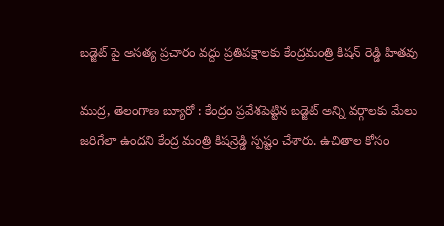బడ్జెట్ పై అసత్య ప్రచారం వద్దు ప్రతిపక్షాలకు కేంద్రమంత్రి కిషన్ రెడ్డి హితవు

ముద్ర, తెలంగాణ బ్యూరో : కేంద్రం ప్రవేశపెట్టిన బడ్జెట్ అన్ని వర్గాలకు మేలు జరిగేలా ఉందని కేంద్ర మంత్రి కిషన్రెడ్డి స్పష్టం చేశారు. ఉచితాల కోసం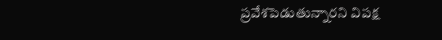ప్రవేశపెడుతున్నారని విపక్ష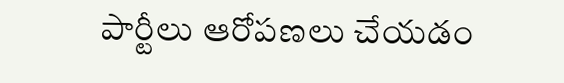పార్టీలు ఆరోపణలు చేయడం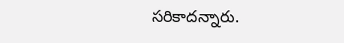సరికాదన్నారు.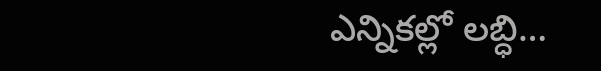ఎన్నికల్లో లబ్ధి…